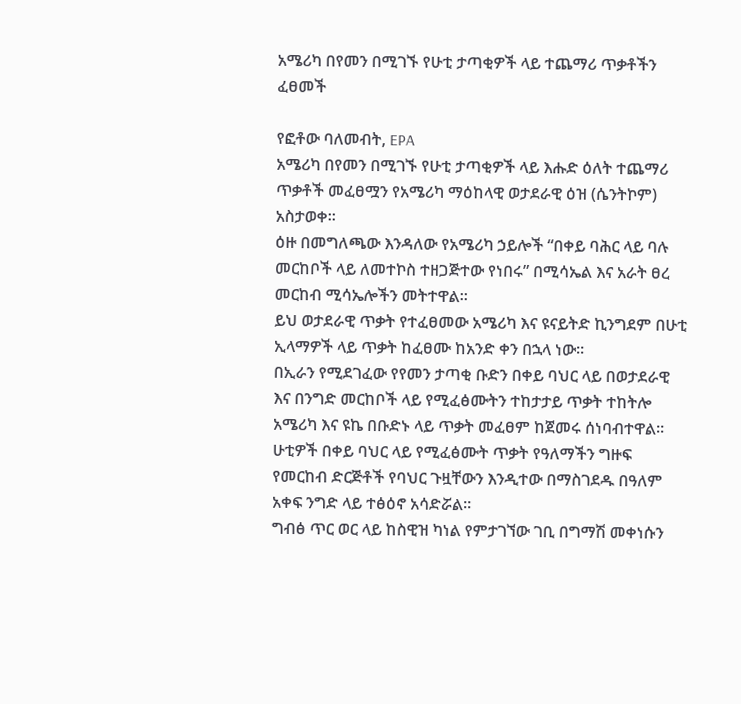አሜሪካ በየመን በሚገኙ የሁቲ ታጣቂዎች ላይ ተጨማሪ ጥቃቶችን ፈፀመች

የፎቶው ባለመብት, EPA
አሜሪካ በየመን በሚገኙ የሁቲ ታጣቂዎች ላይ እሑድ ዕለት ተጨማሪ ጥቃቶች መፈፀሟን የአሜሪካ ማዕከላዊ ወታደራዊ ዕዝ (ሴንትኮም) አስታወቀ።
ዕዙ በመግለጫው እንዳለው የአሜሪካ ኃይሎች “በቀይ ባሕር ላይ ባሉ መርከቦች ላይ ለመተኮስ ተዘጋጅተው የነበሩ” በሚሳኤል እና አራት ፀረ መርከብ ሚሳኤሎችን መትተዋል።
ይህ ወታደራዊ ጥቃት የተፈፀመው አሜሪካ እና ዩናይትድ ኪንግደም በሁቲ ኢላማዎች ላይ ጥቃት ከፈፀሙ ከአንድ ቀን በኋላ ነው።
በኢራን የሚደገፈው የየመን ታጣቂ ቡድን በቀይ ባህር ላይ በወታደራዊ እና በንግድ መርከቦች ላይ የሚፈፅሙትን ተከታታይ ጥቃት ተከትሎ አሜሪካ እና ዩኬ በቡድኑ ላይ ጥቃት መፈፀም ከጀመሩ ሰነባብተዋል።
ሁቲዎች በቀይ ባህር ላይ የሚፈፅሙት ጥቃት የዓለማችን ግዙፍ የመርከብ ድርጅቶች የባህር ጉዟቸውን እንዲተው በማስገደዱ በዓለም አቀፍ ንግድ ላይ ተፅዕኖ አሳድሯል።
ግብፅ ጥር ወር ላይ ከስዊዝ ካነል የምታገኘው ገቢ በግማሽ መቀነሱን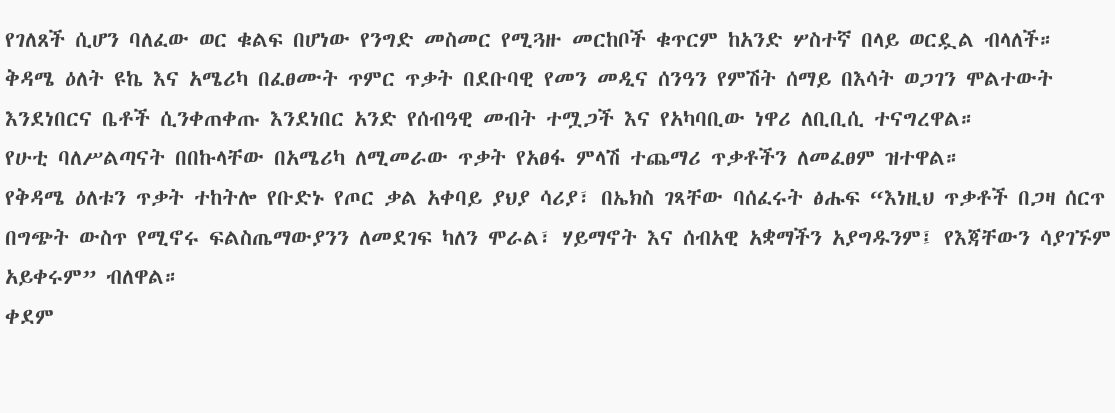የገለጸች ሲሆን ባለፈው ወር ቁልፍ በሆነው የንግድ መስመር የሚጓዙ መርከቦች ቁጥርም ከአንድ ሦስተኛ በላይ ወርዷል ብላለች።
ቅዳሜ ዕለት ዩኬ እና አሜሪካ በፈፀሙት ጥምር ጥቃት በደቡባዊ የመን መዲና ሰንዓን የምሽት ሰማይ በእሳት ወጋገን ሞልተውት እንደነበርና ቤቶች ሲንቀጠቀጡ እንደነበር አንድ የሰብዓዊ መብት ተሟጋች እና የአካባቢው ነዋሪ ለቢቢሲ ተናግረዋል።
የሁቲ ባለሥልጣናት በበኩላቸው በአሜሪካ ለሚመራው ጥቃት የአፀፋ ምላሽ ተጨማሪ ጥቃቶችን ለመፈፀም ዝተዋል።
የቅዳሜ ዕለቱን ጥቃት ተከትሎ የቡድኑ የጦር ቃል አቀባይ ያህያ ሳሪያ፣ በኤክስ ገጻቸው ባሰፈሩት ፅሑፍ “እነዚህ ጥቃቶች በጋዛ ሰርጥ በግጭት ውስጥ የሚኖሩ ፍልስጤማውያንን ለመደገፍ ካለን ሞራል፣ ሃይማኖት እና ሰብአዊ አቋማችን አያግዱንም፤ የእጃቸውን ሳያገኙም አይቀሩም” ብለዋል።
ቀደም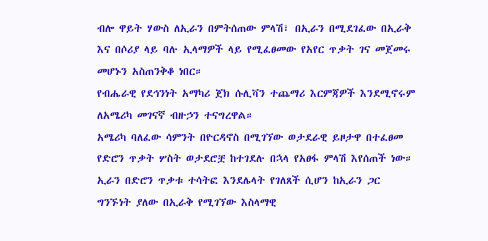ብሎ ዋይት ሃውስ ለኢራን በምትሰጠው ምላሽ፣ በኢራን በሚደገፈው በኢራቅ እና በሶሪያ ላይ ባሉ ኢላማዎች ላይ የሚፈፀመው የአየር ጥቃት ገና መጀመሩ መሆኑን አስጠንቅቆ ነበር።
የብሔራዊ የደኅንነት አማካሪ ጀክ ሱሊቫን ተጨማሪ እርምጃዎች እንደሚኖሩም ለአሜሪካ መገናኛ ብዙኃን ተናግረዋል።
አሜሪካ ባለፈው ሳምንት በዮርዳኖስ በሚገኘው ወታደራዊ ይዞታዋ በተፈፀመ የድሮን ጥቃት ሦስት ወታደሮቿ ከተገደሉ በኋላ የአፀፋ ምላሽ እየሰጠች ነው።
ኢራን በድሮን ጥቃቱ ተሳትፎ እንደሌላት የገለጸች ሲሆን ከኢራን ጋር ግንኙነት ያለው በኢራቅ የሚገኘው እስላማዊ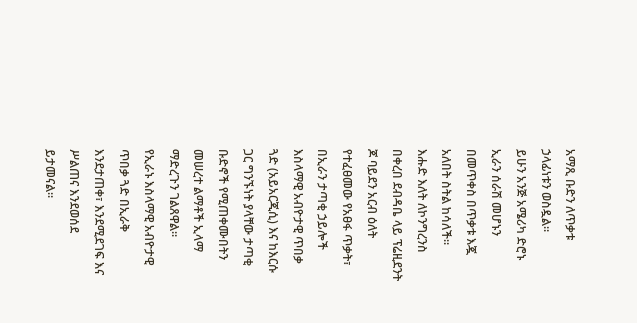አማጺ ቡድን ለጥቃቱ ኃላፊነቱን ወስዷል።
ይሁን አንጅ አሜሪካ ድሮኑ ኢራን ሰራሽ መሆኑን በመጥቀስ በጥቃቱ እጇ አለበት ስትል ከሳለች።
እሑድ እለት ለኮንግረንስ በቀረበ ደብዳቤ ላይ ፕሬዚደንት ጆ ባይደን አርብ ዕለት የተፈፀመው የአፀፋ ጥቃት፣ በኢራን ታጣቂ ኃይሎች እስላማዊ አብዮታዊ ጥበቃ ጓድ (አይአርጂሲ) እና ከእርሱ ጋር ግንኙነት ያላቸው ታጣቂ ቡድኖች የሚጠቀሙበትን መሠረተ ልማቶች ኢላማ ማድረጉን ገልጸዋል።
የኢራኑ እስላማዊ አብዮታዊ ጥበቃ ጓድ በኢራቅ እንደታጠቀ፣ እንደሚደገፍ እና ሥልጠና እንደወሰደ ይታመናል።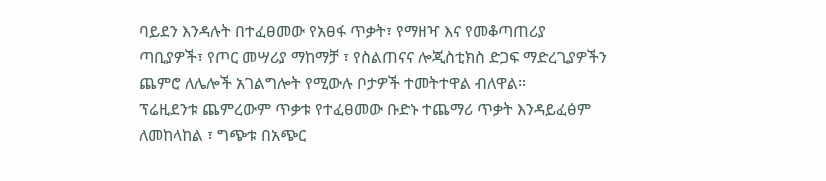ባይደን እንዳሉት በተፈፀመው የአፀፋ ጥቃት፣ የማዘዣ እና የመቆጣጠሪያ ጣቢያዎች፣ የጦር መሣሪያ ማከማቻ ፣ የስልጠናና ሎጂስቲክስ ድጋፍ ማድረጊያዎችን ጨምሮ ለሌሎች አገልግሎት የሚውሉ ቦታዎች ተመትተዋል ብለዋል።
ፕሬዚደንቱ ጨምረውም ጥቃቱ የተፈፀመው ቡድኑ ተጨማሪ ጥቃት እንዳይፈፅም ለመከላከል ፣ ግጭቱ በአጭር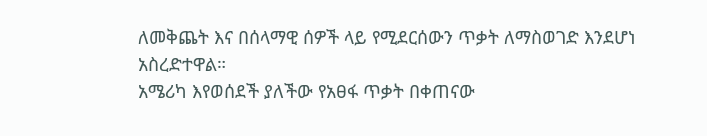ለመቅጨት እና በሰላማዊ ሰዎች ላይ የሚደርሰውን ጥቃት ለማስወገድ እንደሆነ አስረድተዋል።
አሜሪካ እየወሰደች ያለችው የአፀፋ ጥቃት በቀጠናው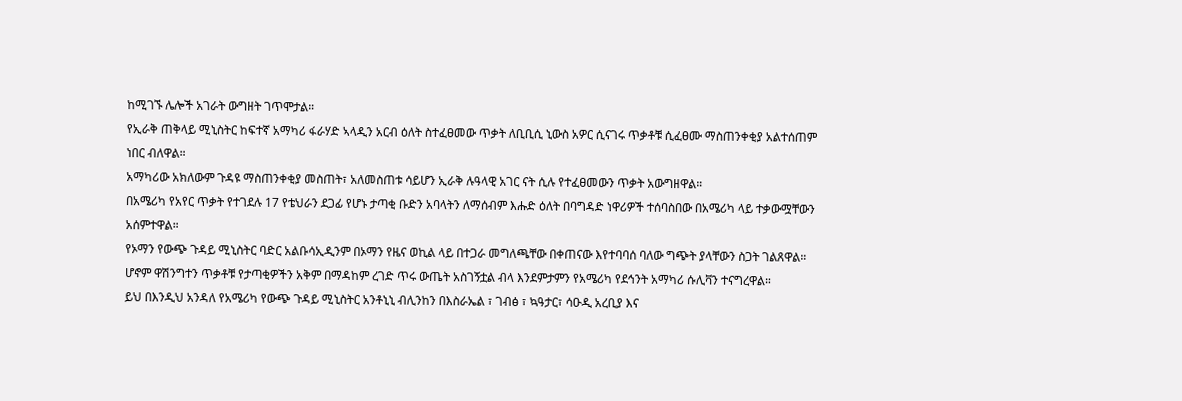ከሚገኙ ሌሎች አገራት ውግዘት ገጥሞታል።
የኢራቅ ጠቅላይ ሚኒስትር ከፍተኛ አማካሪ ፋራሃድ ኣላዲን አርብ ዕለት ስተፈፀመው ጥቃት ለቢቢሲ ኒውስ አዎር ሲናገሩ ጥቃቶቹ ሲፈፀሙ ማስጠንቀቂያ አልተሰጠም ነበር ብለዋል።
አማካሪው አክለውም ጉዳዩ ማስጠንቀቂያ መስጠት፣ አለመስጠቱ ሳይሆን ኢራቅ ሉዓላዊ አገር ናት ሲሉ የተፈፀመውን ጥቃት አውግዘዋል።
በአሜሪካ የአየር ጥቃት የተገደሉ 17 የቴህራን ደጋፊ የሆኑ ታጣቂ ቡድን አባላትን ለማሰብም እሑድ ዕለት በባግዳድ ነዋሪዎች ተሰባስበው በአሜሪካ ላይ ተቃውሟቸውን አሰምተዋል።
የኦማን የውጭ ጉዳይ ሚኒስትር ባድር አልቡሳኢዲንም በኦማን የዜና ወኪል ላይ በተጋራ መግለጫቸው በቀጠናው እየተባባሰ ባለው ግጭት ያላቸውን ስጋት ገልጸዋል።
ሆኖም ዋሽንግተን ጥቃቶቹ የታጣቂዎችን አቅም በማዳከም ረገድ ጥሩ ውጤት አስገኝቷል ብላ እንደምታምን የአሜሪካ የደኅንት አማካሪ ሱሊቫን ተናግረዋል።
ይህ በእንዲህ አንዳለ የአሜሪካ የውጭ ጉዳይ ሚኒስትር አንቶኒኒ ብሊንከን በእስራኤል ፣ ገብፅ ፣ ኳዓታር፣ ሳዑዲ አረቢያ እና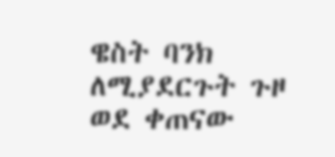ዌስት ባንክ ለሚያደርጉት ጉዞ ወደ ቀጠናው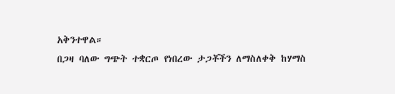አቅንተዋል።
በጋዛ ባለው ግጭት ተቋርጦ የነበረው ታጋቾችን ለማስለቀቅ ከሃማስ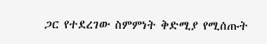ጋር የተደረገው ስምምነት ቅድሚያ የሚሰጡት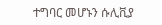ተግባር መሆኑን ሱሊቪያ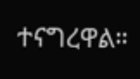ተናግረዋል።